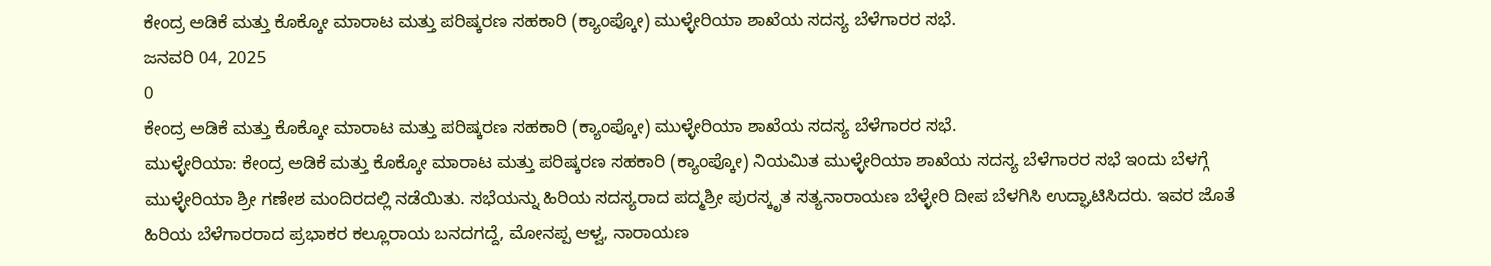ಕೇಂದ್ರ ಅಡಿಕೆ ಮತ್ತು ಕೊಕ್ಕೋ ಮಾರಾಟ ಮತ್ತು ಪರಿಷ್ಕರಣ ಸಹಕಾರಿ (ಕ್ಯಾಂಪ್ಕೋ) ಮುಳ್ಳೇರಿಯಾ ಶಾಖೆಯ ಸದಸ್ಯ ಬೆಳೆಗಾರರ ಸಭೆ.
ಜನವರಿ 04, 2025
0
ಕೇಂದ್ರ ಅಡಿಕೆ ಮತ್ತು ಕೊಕ್ಕೋ ಮಾರಾಟ ಮತ್ತು ಪರಿಷ್ಕರಣ ಸಹಕಾರಿ (ಕ್ಯಾಂಪ್ಕೋ) ಮುಳ್ಳೇರಿಯಾ ಶಾಖೆಯ ಸದಸ್ಯ ಬೆಳೆಗಾರರ ಸಭೆ.
ಮುಳ್ಳೇರಿಯಾ: ಕೇಂದ್ರ ಅಡಿಕೆ ಮತ್ತು ಕೊಕ್ಕೋ ಮಾರಾಟ ಮತ್ತು ಪರಿಷ್ಕರಣ ಸಹಕಾರಿ (ಕ್ಯಾಂಪ್ಕೋ) ನಿಯಮಿತ ಮುಳ್ಳೇರಿಯಾ ಶಾಖೆಯ ಸದಸ್ಯ ಬೆಳೆಗಾರರ ಸಭೆ ಇಂದು ಬೆಳಗ್ಗೆ ಮುಳ್ಳೇರಿಯಾ ಶ್ರೀ ಗಣೇಶ ಮಂದಿರದಲ್ಲಿ ನಡೆಯಿತು. ಸಭೆಯನ್ನು ಹಿರಿಯ ಸದಸ್ಯರಾದ ಪದ್ಮಶ್ರೀ ಪುರಸ್ಕೃತ ಸತ್ಯನಾರಾಯಣ ಬೆಳ್ಳೇರಿ ದೀಪ ಬೆಳಗಿಸಿ ಉದ್ಘಾಟಿಸಿದರು. ಇವರ ಜೊತೆ
ಹಿರಿಯ ಬೆಳೆಗಾರರಾದ ಪ್ರಭಾಕರ ಕಲ್ಲೂರಾಯ ಬನದಗದ್ದೆ, ಮೋನಪ್ಪ ಆಳ್ವ, ನಾರಾಯಣ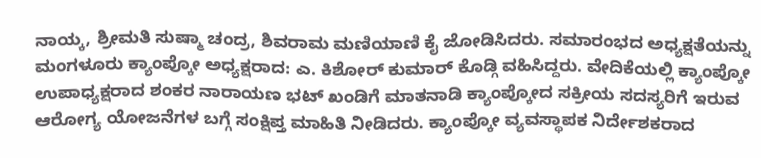ನಾಯ್ಕ, ಶ್ರೀಮತಿ ಸುಷ್ಮಾ ಚಂದ್ರ, ಶಿವರಾಮ ಮಣಿಯಾಣಿ ಕೈ ಜೋಡಿಸಿದರು. ಸಮಾರಂಭದ ಅಧ್ಯಕ್ಷತೆಯನ್ನು ಮಂಗಳೂರು ಕ್ಯಾಂಪ್ಕೋ ಅಧ್ಯಕ್ಷರಾದ: ಎ. ಕಿಶೋರ್ ಕುಮಾರ್ ಕೊಡ್ಗಿ ವಹಿಸಿದ್ದರು. ವೇದಿಕೆಯಲ್ಲಿ ಕ್ಯಾಂಪ್ಕೋ ಉಪಾಧ್ಯಕ್ಷರಾದ ಶಂಕರ ನಾರಾಯಣ ಭಟ್ ಖಂಡಿಗೆ ಮಾತನಾಡಿ ಕ್ಯಾಂಪ್ಕೋದ ಸಕ್ರೀಯ ಸದಸ್ಯರಿಗೆ ಇರುವ ಆರೋಗ್ಯ ಯೋಜನೆಗಳ ಬಗ್ಗೆ ಸಂಕ್ಷಿಪ್ತ ಮಾಹಿತಿ ನೀಡಿದರು. ಕ್ಯಾಂಪ್ಕೋ ವ್ಯವಸ್ಥಾಪಕ ನಿರ್ದೇಶಕರಾದ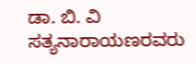ಡಾ. ಬಿ. ವಿ ಸತ್ಯನಾರಾಯಣರವರು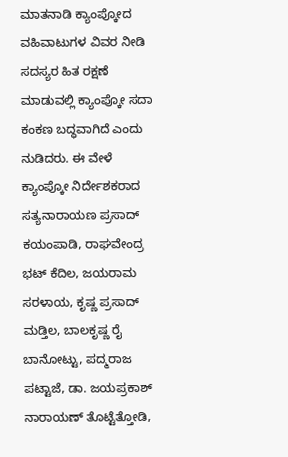ಮಾತನಾಡಿ ಕ್ಯಾಂಪ್ಕೋದ ವಹಿವಾಟುಗಳ ವಿವರ ನೀಡಿ ಸದಸ್ಯರ ಹಿತ ರಕ್ಷಣೆ ಮಾಡುವಲ್ಲಿ ಕ್ಯಾಂಪ್ಕೋ ಸದಾ ಕಂಕಣ ಬದ್ಧವಾಗಿದೆ ಎಂದು ನುಡಿದರು. ಈ ವೇಳೆ ಕ್ಯಾಂಪ್ಕೋ ನಿರ್ದೇಶಕರಾದ ಸತ್ಯನಾರಾಯಣ ಪ್ರಸಾದ್ ಕಯಂಪಾಡಿ, ರಾಘವೇಂದ್ರ ಭಟ್ ಕೆದಿಲ, ಜಯರಾಮ ಸರಳಾಯ, ಕೃಷ್ಣ ಪ್ರಸಾದ್ ಮಡ್ತಿಲ, ಬಾಲಕೃಷ್ಣ ರೈ ಬಾನೋಟ್ಟು, ಪದ್ಮರಾಜ ಪಟ್ಟಾಜೆ, ಡಾ. ಜಯಪ್ರಕಾಶ್ ನಾರಾಯಣ್ ತೊಟ್ಟೆತ್ತೋಡಿ,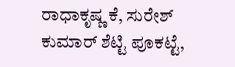ರಾಧಾಕೃಷ್ಣ ಕೆ, ಸುರೇಶ್ ಕುಮಾರ್ ಶೆಟ್ಟಿ ಪೂಕಟ್ಟೆ,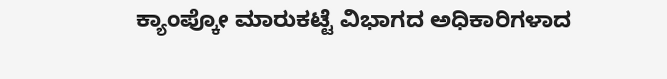ಕ್ಯಾಂಪ್ಕೋ ಮಾರುಕಟ್ಟೆ ವಿಭಾಗದ ಅಧಿಕಾರಿಗಳಾದ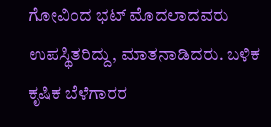ಗೋವಿಂದ ಭಟ್ ಮೊದಲಾದವರು ಉಪಸ್ಥಿತರಿದ್ದು, ಮಾತನಾಡಿದರು. ಬಳಿಕ ಕೃಷಿಕ ಬೆಳೆಗಾರರ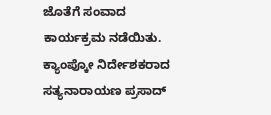ಜೊತೆಗೆ ಸಂವಾದ ಕಾರ್ಯಕ್ರಮ ನಡೆಯಿತು. ಕ್ಯಾಂಪ್ಕೋ ನಿರ್ದೇಶಕರಾದ ಸತ್ಯನಾರಾಯಣ ಪ್ರಸಾದ್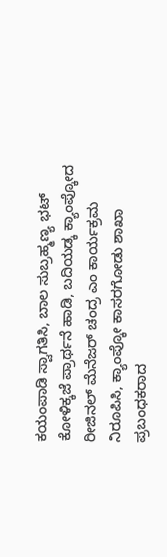ಕಯಂಪಾಡಿ ಸ್ವಾಗತಿಸಿ, ಬಾಲ ಸುಬ್ರಹ್ಮಣ್ಯ ಭಟ್ ಕೋಳಿಕ್ಕಜೆ ಪ್ರಾರ್ಥನೆ ಹಾಡಿ, ಬದಿಯಡ್ಕ ಕ್ಯಾಂಪ್ಕೋದ ರೀಜಿನಲ್ ಮೆನೆಜರ್ ಚಂದ್ರ ಎಂ ಕಾರ್ಯಕ್ರಮ ನಿರೂಪಿಸಿ, ಕ್ಯಾಂಪ್ಕೋ ಕಾಸರಗೋಡು ಶಾಖಾ ಪ್ರಬಂಧಕರಾದ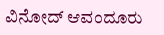ವಿನೋದ್ ಆವಂದೂರು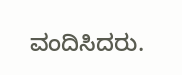ವಂದಿಸಿದರು.